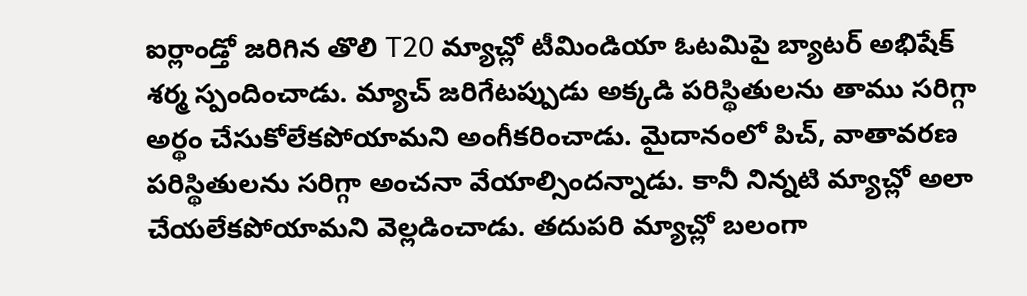ఐర్లాండ్తో జరిగిన తొలి T20 మ్యాచ్లో టీమిండియా ఓటమిపై బ్యాటర్ అభిషేక్ శర్మ స్పందించాడు. మ్యాచ్ జరిగేటప్పుడు అక్కడి పరిస్థితులను తాము సరిగ్గా అర్థం చేసుకోలేకపోయామని అంగీకరించాడు. మైదానంలో పిచ్, వాతావరణ పరిస్థితులను సరిగ్గా అంచనా వేయాల్సిందన్నాడు. కానీ నిన్నటి మ్యాచ్లో అలా చేయలేకపోయామని వెల్లడించాడు. తదుపరి మ్యాచ్లో బలంగా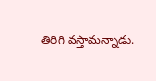తిరిగి వస్తామన్నాడు.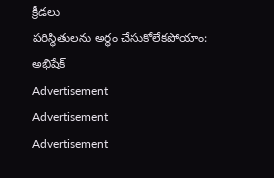క్రీడలు
పరిస్థితులను అర్థం చేసుకోలేకపోయాం: అభిషేక్
Advertisement
Advertisement
Advertisement